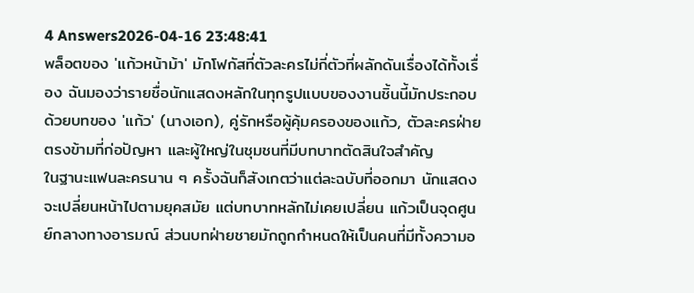4 Answers2026-04-16 23:48:41
พล็อตของ 'แก้วหน้าม้า' มักโฟกัสที่ตัวละครไม่กี่ตัวที่ผลักดันเรื่องได้ทั้งเรื่อง ฉันมองว่ารายชื่อนักแสดงหลักในทุกรูปแบบของงานชิ้นนี้มักประกอบด้วยบทของ 'แก้ว' (นางเอก), คู่รักหรือผู้คุ้มครองของแก้ว, ตัวละครฝ่ายตรงข้ามที่ก่อปัญหา และผู้ใหญ่ในชุมชนที่มีบทบาทตัดสินใจสำคัญ
ในฐานะแฟนละครนาน ๆ ครั้งฉันก็สังเกตว่าแต่ละฉบับที่ออกมา นักแสดงจะเปลี่ยนหน้าไปตามยุคสมัย แต่บทบาทหลักไม่เคยเปลี่ยน แก้วเป็นจุดศูนย์กลางทางอารมณ์ ส่วนบทฝ่ายชายมักถูกกำหนดให้เป็นคนที่มีทั้งความอ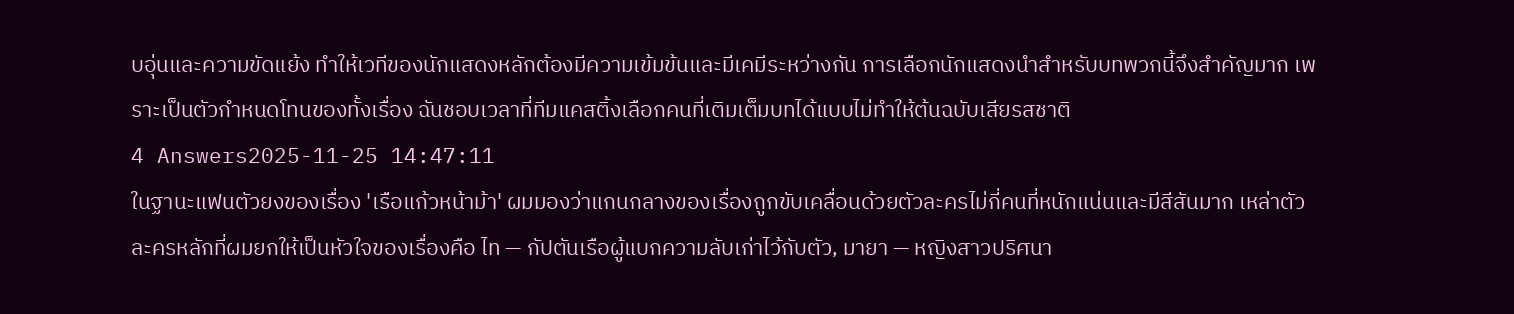บอุ่นและความขัดแย้ง ทำให้เวทีของนักแสดงหลักต้องมีความเข้มข้นและมีเคมีระหว่างกัน การเลือกนักแสดงนำสำหรับบทพวกนี้จึงสำคัญมาก เพราะเป็นตัวกำหนดโทนของทั้งเรื่อง ฉันชอบเวลาที่ทีมแคสติ้งเลือกคนที่เติมเต็มบทได้แบบไม่ทำให้ต้นฉบับเสียรสชาติ
4 Answers2025-11-25 14:47:11
ในฐานะแฟนตัวยงของเรื่อง 'เรือแก้วหน้าม้า' ผมมองว่าแกนกลางของเรื่องถูกขับเคลื่อนด้วยตัวละครไม่กี่คนที่หนักแน่นและมีสีสันมาก เหล่าตัวละครหลักที่ผมยกให้เป็นหัวใจของเรื่องคือ ไท — กัปตันเรือผู้แบกความลับเก่าไว้กับตัว, มายา — หญิงสาวปริศนา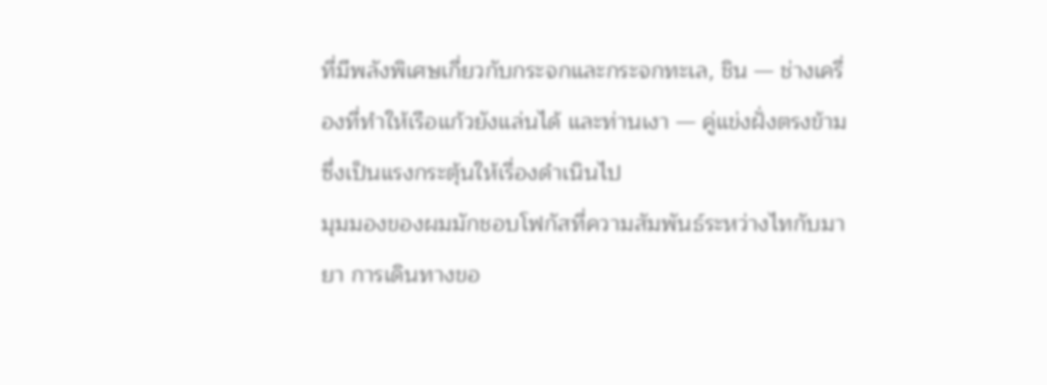ที่มีพลังพิเศษเกี่ยวกับกระจกและกระจกทะเล, ชิน — ช่างเครื่องที่ทำให้เรือแก้วยังแล่นได้ และท่านเงา — คู่แข่งฝั่งตรงข้ามซึ่งเป็นแรงกระตุ้นให้เรื่องดำเนินไป
มุมมองของผมมักชอบโฟกัสที่ความสัมพันธ์ระหว่างไทกับมายา การเดินทางขอ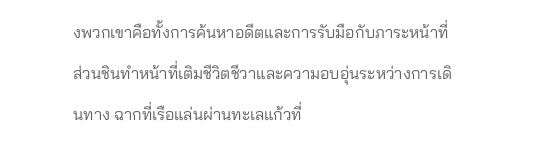งพวกเขาคือทั้งการค้นหาอดีตและการรับมือกับภาระหน้าที่ ส่วนชินทำหน้าที่เติมชีวิตชีวาและความอบอุ่นระหว่างการเดินทาง ฉากที่เรือแล่นผ่านทะเลแก้วที่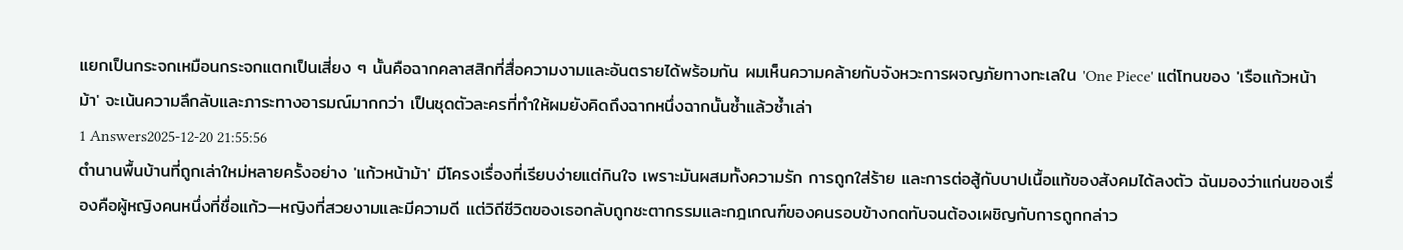แยกเป็นกระจกเหมือนกระจกแตกเป็นเสี่ยง ๆ นั้นคือฉากคลาสสิกที่สื่อความงามและอันตรายได้พร้อมกัน ผมเห็นความคล้ายกับจังหวะการผจญภัยทางทะเลใน 'One Piece' แต่โทนของ 'เรือแก้วหน้าม้า' จะเน้นความลึกลับและภาระทางอารมณ์มากกว่า เป็นชุดตัวละครที่ทำให้ผมยังคิดถึงฉากหนึ่งฉากนั้นซ้ำแล้วซ้ำเล่า
1 Answers2025-12-20 21:55:56
ตำนานพื้นบ้านที่ถูกเล่าใหม่หลายครั้งอย่าง 'แก้วหน้าม้า' มีโครงเรื่องที่เรียบง่ายแต่กินใจ เพราะมันผสมทั้งความรัก การถูกใส่ร้าย และการต่อสู้กับบาปเนื้อแท้ของสังคมได้ลงตัว ฉันมองว่าแก่นของเรื่องคือผู้หญิงคนหนึ่งที่ชื่อแก้ว—หญิงที่สวยงามและมีความดี แต่วิถีชีวิตของเธอกลับถูกชะตากรรมและกฎเกณฑ์ของคนรอบข้างกดทับจนต้องเผชิญกับการถูกกล่าว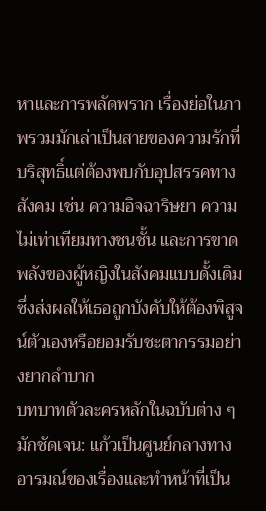หาและการพลัดพราก เรื่องย่อในภาพรวมมักเล่าเป็นสายของความรักที่บริสุทธิ์แต่ต้องพบกับอุปสรรคทางสังคม เช่น ความอิจฉาริษยา ความไม่เท่าเทียมทางชนชั้น และการขาดพลังของผู้หญิงในสังคมแบบดั้งเดิม ซึ่งส่งผลให้เธอถูกบังคับให้ต้องพิสูจน์ตัวเองหรือยอมรับชะตากรรมอย่างยากลำบาก
บทบาทตัวละครหลักในฉบับต่าง ๆ มักชัดเจน: แก้วเป็นศูนย์กลางทางอารมณ์ของเรื่องและทำหน้าที่เป็น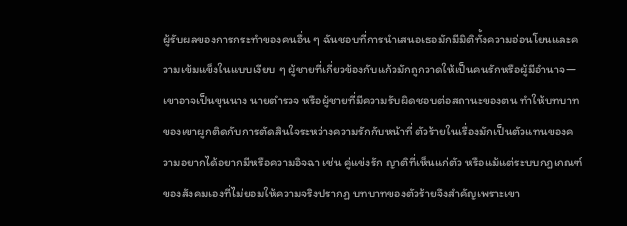ผู้รับผลของการกระทำของคนอื่น ๆ ฉันชอบที่การนำเสนอเธอมักมีมิติทั้งความอ่อนโยนและความเข้มแข็งในแบบเงียบ ๆ ผู้ชายที่เกี่ยวข้องกับแก้วมักถูกวาดให้เป็นคนรักหรือผู้มีอำนาจ—เขาอาจเป็นขุนนาง นายตำรวจ หรือผู้ชายที่มีความรับผิดชอบต่อสถานะของตน ทำให้บทบาทของเขาผูกติดกับการตัดสินใจระหว่างความรักกับหน้าที่ ตัวร้ายในเรื่องมักเป็นตัวแทนของความอยากได้อยากมีหรือความอิจฉา เช่น คู่แข่งรัก ญาติที่เห็นแก่ตัว หรือแม้แต่ระบบกฎเกณฑ์ของสังคมเองที่ไม่ยอมให้ความจริงปรากฏ บทบาทของตัวร้ายจึงสำคัญเพราะเขา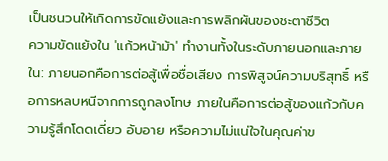เป็นชนวนให้เกิดการขัดแย้งและการพลิกผันของชะตาชีวิต
ความขัดแย้งใน 'แก้วหน้าม้า' ทำงานทั้งในระดับภายนอกและภายใน: ภายนอกคือการต่อสู้เพื่อชื่อเสียง การพิสูจน์ความบริสุทธิ์ หรือการหลบหนีจากการถูกลงโทษ ภายในคือการต่อสู้ของแก้วกับความรู้สึกโดดเดี่ยว อับอาย หรือความไม่แน่ใจในคุณค่าข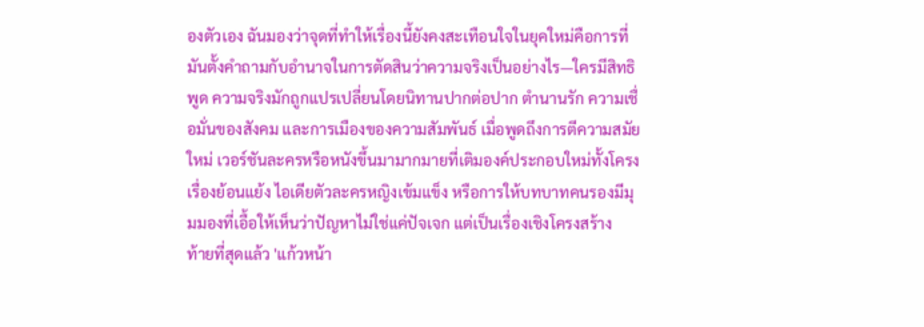องตัวเอง ฉันมองว่าจุดที่ทำให้เรื่องนี้ยังคงสะเทือนใจในยุคใหม่คือการที่มันตั้งคำถามกับอำนาจในการตัดสินว่าความจริงเป็นอย่างไร—ใครมีสิทธิพูด ความจริงมักถูกแปรเปลี่ยนโดยนิทานปากต่อปาก ตำนานรัก ความเชื่อมั่นของสังคม และการเมืองของความสัมพันธ์ เมื่อพูดถึงการตีความสมัยใหม่ เวอร์ชันละครหรือหนังขึ้นมามากมายที่เติมองค์ประกอบใหม่ทั้งโครงเรื่องย้อนแย้ง ไอเดียตัวละครหญิงเข้มแข็ง หรือการให้บทบาทคนรองมีมุมมองที่เอื้อให้เห็นว่าปัญหาไม่ใช่แค่ปัจเจก แต่เป็นเรื่องเชิงโครงสร้าง
ท้ายที่สุดแล้ว 'แก้วหน้า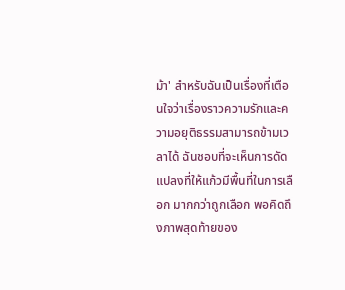ม้า' สำหรับฉันเป็นเรื่องที่เตือนใจว่าเรื่องราวความรักและความอยุติธรรมสามารถข้ามเวลาได้ ฉันชอบที่จะเห็นการดัดแปลงที่ให้แก้วมีพื้นที่ในการเลือก มากกว่าถูกเลือก พอคิดถึงภาพสุดท้ายของ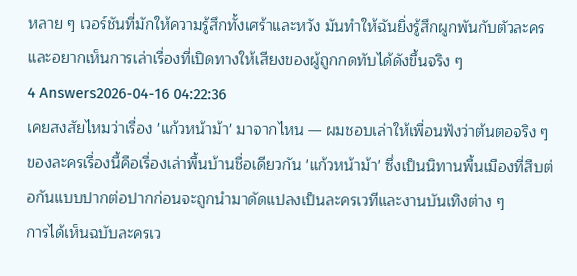หลาย ๆ เวอร์ชันที่มักให้ความรู้สึกทั้งเศร้าและหวัง มันทำให้ฉันยิ่งรู้สึกผูกพันกับตัวละครและอยากเห็นการเล่าเรื่องที่เปิดทางให้เสียงของผู้ถูกกดทับได้ดังขึ้นจริง ๆ
4 Answers2026-04-16 04:22:36
เคยสงสัยไหมว่าเรื่อง 'แก้วหน้าม้า' มาจากไหน — ผมชอบเล่าให้เพื่อนฟังว่าต้นตอจริง ๆ ของละครเรื่องนี้คือเรื่องเล่าพื้นบ้านชื่อเดียวกัน 'แก้วหน้าม้า' ซึ่งเป็นนิทานพื้นเมืองที่สืบต่อกันแบบปากต่อปากก่อนจะถูกนำมาดัดแปลงเป็นละครเวทีและงานบันเทิงต่าง ๆ
การได้เห็นฉบับละครเว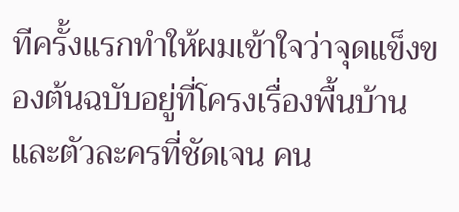ทีครั้งแรกทำให้ผมเข้าใจว่าจุดแข็งของต้นฉบับอยู่ที่โครงเรื่องพื้นบ้านและตัวละครที่ชัดเจน คน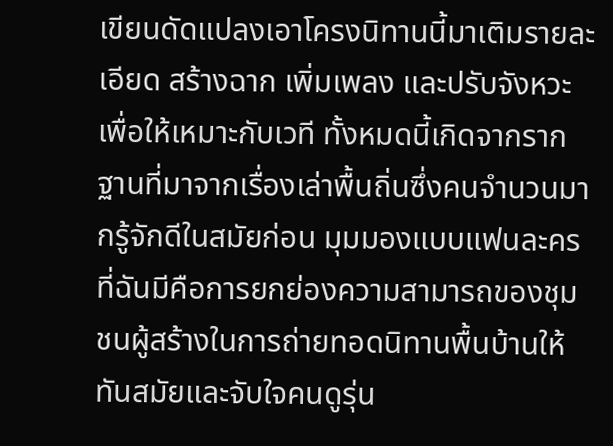เขียนดัดแปลงเอาโครงนิทานนี้มาเติมรายละเอียด สร้างฉาก เพิ่มเพลง และปรับจังหวะเพื่อให้เหมาะกับเวที ทั้งหมดนี้เกิดจากรากฐานที่มาจากเรื่องเล่าพื้นถิ่นซึ่งคนจำนวนมากรู้จักดีในสมัยก่อน มุมมองแบบแฟนละครที่ฉันมีคือการยกย่องความสามารถของชุมชนผู้สร้างในการถ่ายทอดนิทานพื้นบ้านให้ทันสมัยและจับใจคนดูรุ่น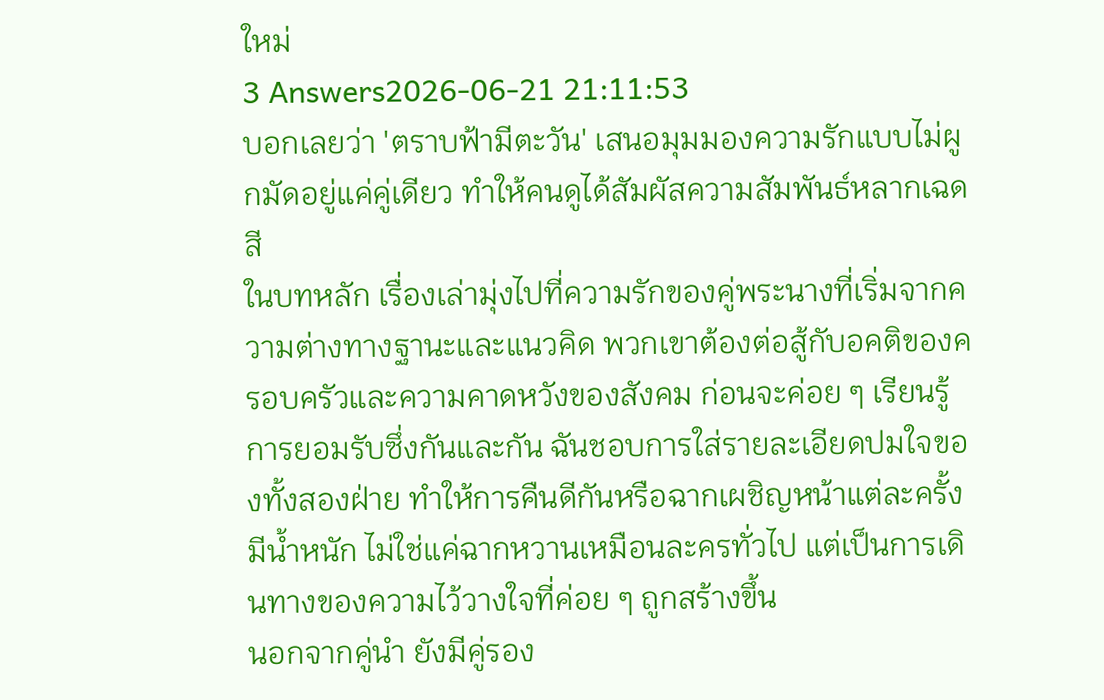ใหม่
3 Answers2026-06-21 21:11:53
บอกเลยว่า 'ตราบฟ้ามีตะวัน' เสนอมุมมองความรักแบบไม่ผูกมัดอยู่แค่คู่เดียว ทำให้คนดูได้สัมผัสความสัมพันธ์หลากเฉดสี
ในบทหลัก เรื่องเล่ามุ่งไปที่ความรักของคู่พระนางที่เริ่มจากความต่างทางฐานะและแนวคิด พวกเขาต้องต่อสู้กับอคติของครอบครัวและความคาดหวังของสังคม ก่อนจะค่อย ๆ เรียนรู้การยอมรับซึ่งกันและกัน ฉันชอบการใส่รายละเอียดปมใจของทั้งสองฝ่าย ทำให้การคืนดีกันหรือฉากเผชิญหน้าแต่ละครั้งมีน้ำหนัก ไม่ใช่แค่ฉากหวานเหมือนละครทั่วไป แต่เป็นการเดินทางของความไว้วางใจที่ค่อย ๆ ถูกสร้างขึ้น
นอกจากคู่นำ ยังมีคู่รอง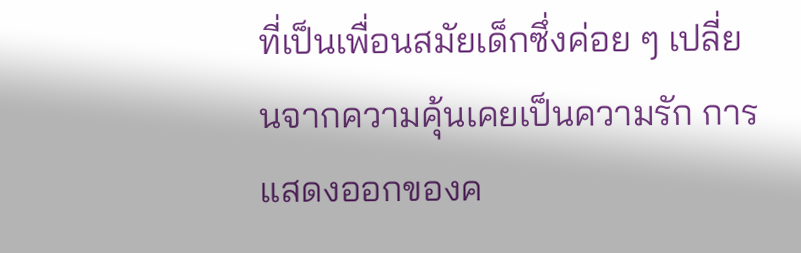ที่เป็นเพื่อนสมัยเด็กซึ่งค่อย ๆ เปลี่ยนจากความคุ้นเคยเป็นความรัก การแสดงออกของค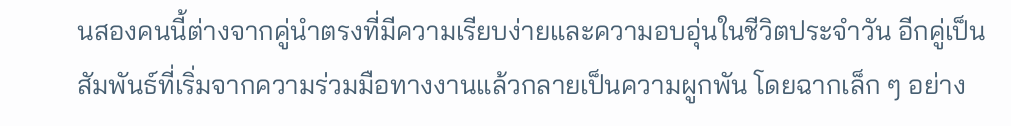นสองคนนี้ต่างจากคู่นำตรงที่มีความเรียบง่ายและความอบอุ่นในชีวิตประจำวัน อีกคู่เป็นสัมพันธ์ที่เริ่มจากความร่วมมือทางงานแล้วกลายเป็นความผูกพัน โดยฉากเล็ก ๆ อย่าง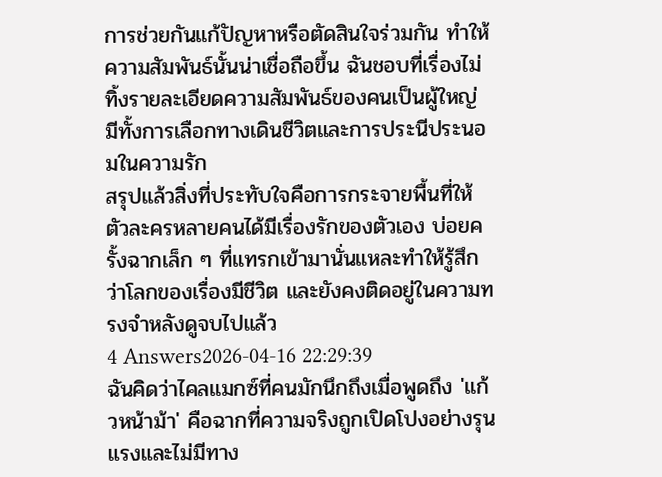การช่วยกันแก้ปัญหาหรือตัดสินใจร่วมกัน ทำให้ความสัมพันธ์นั้นน่าเชื่อถือขึ้น ฉันชอบที่เรื่องไม่ทิ้งรายละเอียดความสัมพันธ์ของคนเป็นผู้ใหญ่ มีทั้งการเลือกทางเดินชีวิตและการประนีประนอมในความรัก
สรุปแล้วสิ่งที่ประทับใจคือการกระจายพื้นที่ให้ตัวละครหลายคนได้มีเรื่องรักของตัวเอง บ่อยครั้งฉากเล็ก ๆ ที่แทรกเข้ามานั่นแหละทำให้รู้สึกว่าโลกของเรื่องมีชีวิต และยังคงติดอยู่ในความทรงจำหลังดูจบไปแล้ว
4 Answers2026-04-16 22:29:39
ฉันคิดว่าไคลแมกซ์ที่คนมักนึกถึงเมื่อพูดถึง 'แก้วหน้าม้า' คือฉากที่ความจริงถูกเปิดโปงอย่างรุนแรงและไม่มีทาง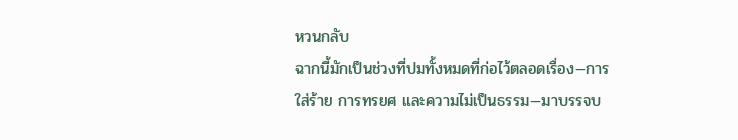หวนกลับ
ฉากนี้มักเป็นช่วงที่ปมทั้งหมดที่ก่อไว้ตลอดเรื่อง—การใส่ร้าย การทรยศ และความไม่เป็นธรรม—มาบรรจบ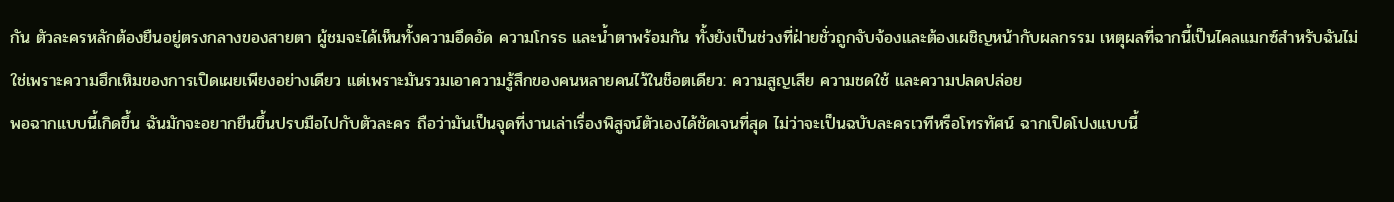กัน ตัวละครหลักต้องยืนอยู่ตรงกลางของสายตา ผู้ชมจะได้เห็นทั้งความอึดอัด ความโกรธ และน้ำตาพร้อมกัน ทั้งยังเป็นช่วงที่ฝ่ายชั่วถูกจับจ้องและต้องเผชิญหน้ากับผลกรรม เหตุผลที่ฉากนี้เป็นไคลแมกซ์สำหรับฉันไม่ใช่เพราะความฮึกเหิมของการเปิดเผยเพียงอย่างเดียว แต่เพราะมันรวมเอาความรู้สึกของคนหลายคนไว้ในช็อตเดียว: ความสูญเสีย ความชดใช้ และความปลดปล่อย
พอฉากแบบนี้เกิดขึ้น ฉันมักจะอยากยืนขึ้นปรบมือไปกับตัวละคร ถือว่ามันเป็นจุดที่งานเล่าเรื่องพิสูจน์ตัวเองได้ชัดเจนที่สุด ไม่ว่าจะเป็นฉบับละครเวทีหรือโทรทัศน์ ฉากเปิดโปงแบบนี้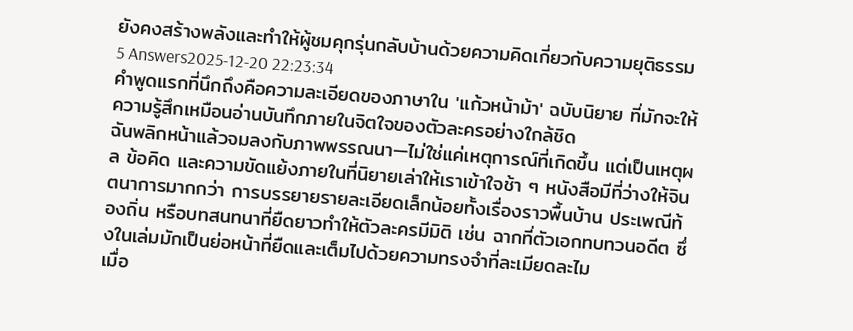ยังคงสร้างพลังและทำให้ผู้ชมคุกรุ่นกลับบ้านด้วยความคิดเกี่ยวกับความยุติธรรม
5 Answers2025-12-20 22:23:34
คำพูดแรกที่นึกถึงคือความละเอียดของภาษาใน 'แก้วหน้าม้า' ฉบับนิยาย ที่มักจะให้ความรู้สึกเหมือนอ่านบันทึกภายในจิตใจของตัวละครอย่างใกล้ชิด
ฉันพลิกหน้าแล้วจมลงกับภาพพรรณนา—ไม่ใช่แค่เหตุการณ์ที่เกิดขึ้น แต่เป็นเหตุผล ข้อคิด และความขัดแย้งภายในที่นิยายเล่าให้เราเข้าใจช้า ๆ หนังสือมีที่ว่างให้จินตนาการมากกว่า การบรรยายรายละเอียดเล็กน้อยทั้งเรื่องราวพื้นบ้าน ประเพณีท้องถิ่น หรือบทสนทนาที่ยืดยาวทำให้ตัวละครมีมิติ เช่น ฉากที่ตัวเอกทบทวนอดีต ซึ่งในเล่มมักเป็นย่อหน้าที่ยืดและเต็มไปด้วยความทรงจำที่ละเมียดละไม
เมื่อ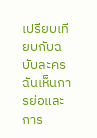เปรียบเทียบกับฉบับละคร ฉันเห็นการย่อและการ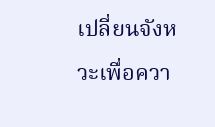เปลี่ยนจังหวะเพื่อควา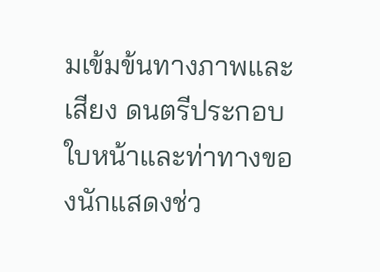มเข้มข้นทางภาพและเสียง ดนตรีประกอบ ใบหน้าและท่าทางของนักแสดงช่ว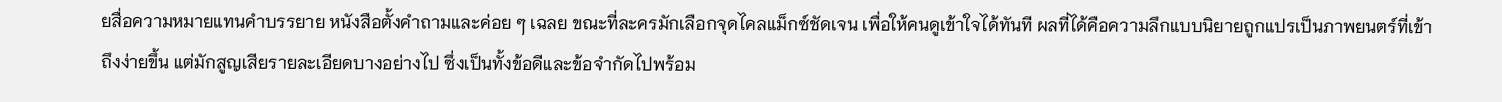ยสื่อความหมายแทนคำบรรยาย หนังสือตั้งคำถามและค่อย ๆ เฉลย ขณะที่ละครมักเลือกจุดไคลแม็กซ์ชัดเจน เพื่อให้คนดูเข้าใจได้ทันที ผลที่ได้คือความลึกแบบนิยายถูกแปรเป็นภาพยนตร์ที่เข้าถึงง่ายขึ้น แต่มักสูญเสียรายละเอียดบางอย่างไป ซึ่งเป็นทั้งข้อดีและข้อจำกัดไปพร้อม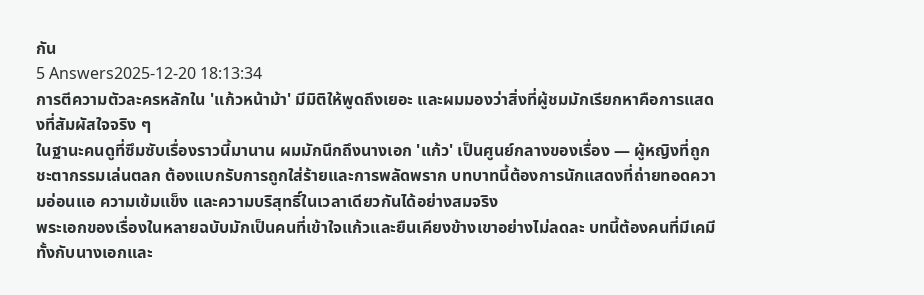กัน
5 Answers2025-12-20 18:13:34
การตีความตัวละครหลักใน 'แก้วหน้าม้า' มีมิติให้พูดถึงเยอะ และผมมองว่าสิ่งที่ผู้ชมมักเรียกหาคือการแสดงที่สัมผัสใจจริง ๆ
ในฐานะคนดูที่ซึมซับเรื่องราวนี้มานาน ผมมักนึกถึงนางเอก 'แก้ว' เป็นศูนย์กลางของเรื่อง — ผู้หญิงที่ถูกชะตากรรมเล่นตลก ต้องแบกรับการถูกใส่ร้ายและการพลัดพราก บทบาทนี้ต้องการนักแสดงที่ถ่ายทอดความอ่อนแอ ความเข้มแข็ง และความบริสุทธิ์ในเวลาเดียวกันได้อย่างสมจริง
พระเอกของเรื่องในหลายฉบับมักเป็นคนที่เข้าใจแก้วและยืนเคียงข้างเขาอย่างไม่ลดละ บทนี้ต้องคนที่มีเคมีทั้งกับนางเอกและ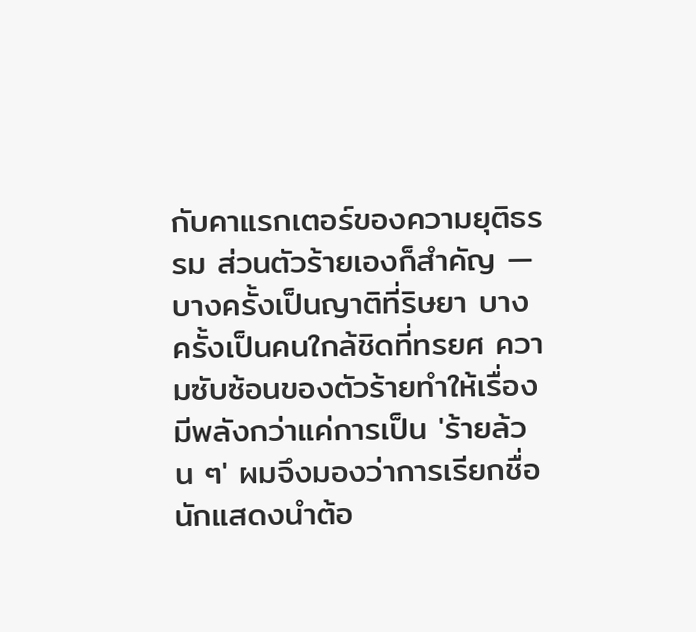กับคาแรกเตอร์ของความยุติธรรม ส่วนตัวร้ายเองก็สำคัญ — บางครั้งเป็นญาติที่ริษยา บางครั้งเป็นคนใกล้ชิดที่ทรยศ ความซับซ้อนของตัวร้ายทำให้เรื่องมีพลังกว่าแค่การเป็น 'ร้ายล้วน ๆ' ผมจึงมองว่าการเรียกชื่อนักแสดงนำต้อ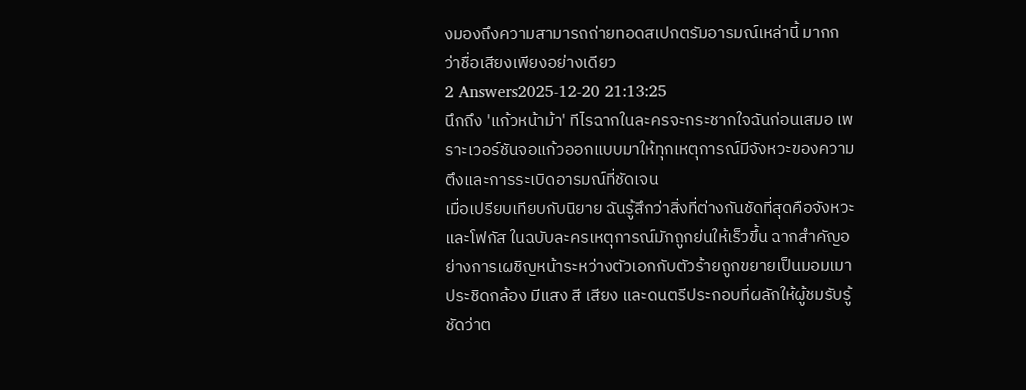งมองถึงความสามารถถ่ายทอดสเปกตรัมอารมณ์เหล่านี้ มากกว่าชื่อเสียงเพียงอย่างเดียว
2 Answers2025-12-20 21:13:25
นึกถึง 'แก้วหน้าม้า' ทีไรฉากในละครจะกระชากใจฉันก่อนเสมอ เพราะเวอร์ชันจอแก้วออกแบบมาให้ทุกเหตุการณ์มีจังหวะของความตึงและการระเบิดอารมณ์ที่ชัดเจน
เมื่อเปรียบเทียบกับนิยาย ฉันรู้สึกว่าสิ่งที่ต่างกันชัดที่สุดคือจังหวะและโฟกัส ในฉบับละครเหตุการณ์มักถูกย่นให้เร็วขึ้น ฉากสำคัญอย่างการเผชิญหน้าระหว่างตัวเอกกับตัวร้ายถูกขยายเป็นมอมเมาประชิดกล้อง มีแสง สี เสียง และดนตรีประกอบที่ผลักให้ผู้ชมรับรู้ชัดว่าต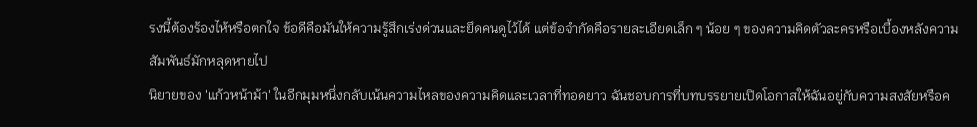รงนี้ต้องร้องไห้หรือตกใจ ข้อดีคือมันให้ความรู้สึกเร่งด่วนและยึดคนดูไว้ได้ แต่ข้อจำกัดคือรายละเอียดเล็ก ๆ น้อย ๆ ของความคิดตัวละครหรือเบื้องหลังความสัมพันธ์มักหลุดหายไป
นิยายของ 'แก้วหน้าม้า' ในอีกมุมหนึ่งกลับเน้นความไหลของความคิดและเวลาที่ทอดยาว ฉันชอบการที่บทบรรยายเปิดโอกาสให้ฉันอยู่กับความสงสัยหรือค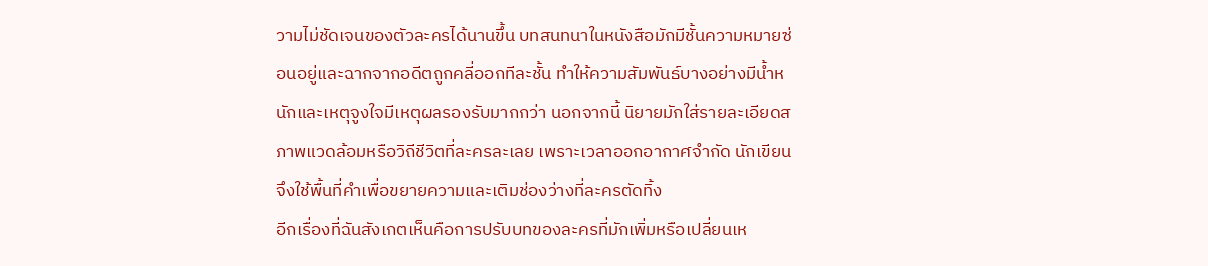วามไม่ชัดเจนของตัวละครได้นานขึ้น บทสนทนาในหนังสือมักมีชั้นความหมายซ่อนอยู่และฉากจากอดีตถูกคลี่ออกทีละชั้น ทำให้ความสัมพันธ์บางอย่างมีน้ำหนักและเหตุจูงใจมีเหตุผลรองรับมากกว่า นอกจากนี้ นิยายมักใส่รายละเอียดสภาพแวดล้อมหรือวิถีชีวิตที่ละครละเลย เพราะเวลาออกอากาศจำกัด นักเขียนจึงใช้พื้นที่คำเพื่อขยายความและเติมช่องว่างที่ละครตัดทิ้ง
อีกเรื่องที่ฉันสังเกตเห็นคือการปรับบทของละครที่มักเพิ่มหรือเปลี่ยนเห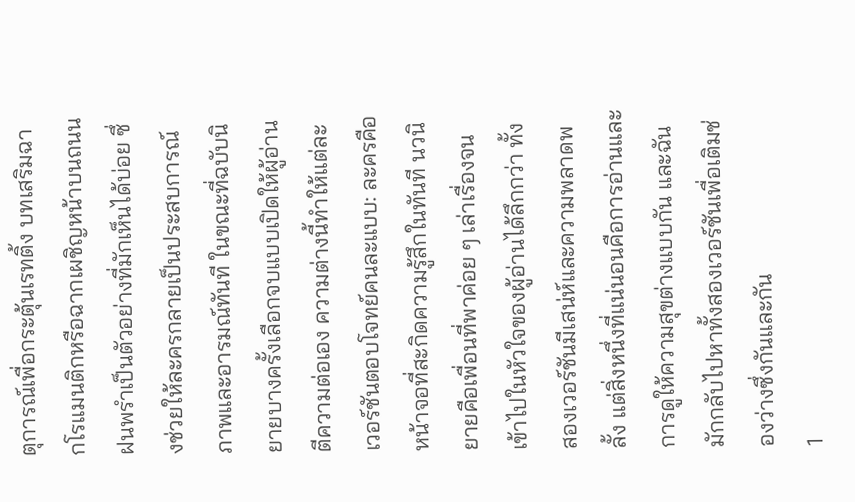ตุการณ์เพื่อกระตุ้นเรทติ้ง บทเสริมฉากโรแมนติกหรือฉากเผชิญหน้าบนถนนฝนพรำเป็นตัวอย่างที่มักเห็นได้บ่อย ซึ่งช่วยให้ละครกลายเป็นประสบการณ์ภาพและอารมณ์ทันที ในขณะที่ฉบับนิยายบางครั้งเลือกจบแบบเปิดให้ผู้อ่านตีความต่อเอง ความต่างนี้ทำให้แต่ละเวอร์ชันตอบโจทย์คนละแบบ: ละครคือหน้าจอที่สะกิดความรู้สึกในทันที นวนิยายคือเพื่อนที่พาค่อย ๆ เล่าเรื่องจนเข้าไปในหัวใจของผู้อ่านได้ลึกกว่า ทั้งสองเวอร์ชันมีเสน่ห์และความพลาดพลั้ง แต่สิ่งหนึ่งที่แน่นอนคือการอ่านและการดูให้ความสุขต่างแบบกัน และฉันมักกลับไปหาทั้งสองเวอร์ชันเพื่อเติมช่องว่างซึ่งกันและกัน
1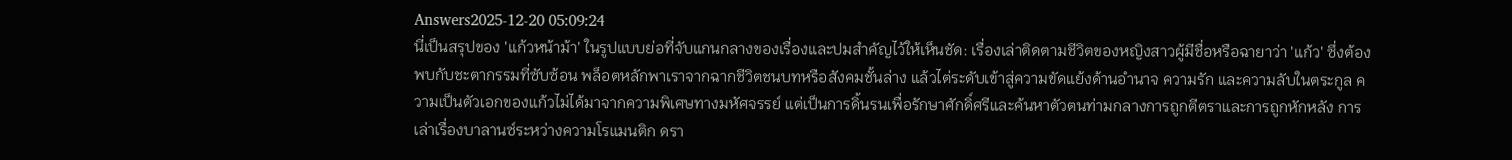Answers2025-12-20 05:09:24
นี่เป็นสรุปของ 'แก้วหน้าม้า' ในรูปแบบย่อที่จับแกนกลางของเรื่องและปมสำคัญไว้ให้เห็นชัด: เรื่องเล่าติดตามชีวิตของหญิงสาวผู้มีชื่อหรือฉายาว่า 'แก้ว' ซึ่งต้องพบกับชะตากรรมที่ซับซ้อน พล็อตหลักพาเราจากฉากชีวิตชนบทหรือสังคมชั้นล่าง แล้วไต่ระดับเข้าสู่ความขัดแย้งด้านอำนาจ ความรัก และความลับในตระกูล ความเป็นตัวเอกของแก้วไม่ได้มาจากความพิเศษทางมหัศจรรย์ แต่เป็นการดิ้นรนเพื่อรักษาศักดิ์ศรีและค้นหาตัวตนท่ามกลางการถูกตีตราและการถูกหักหลัง การเล่าเรื่องบาลานซ์ระหว่างความโรแมนติก ดรา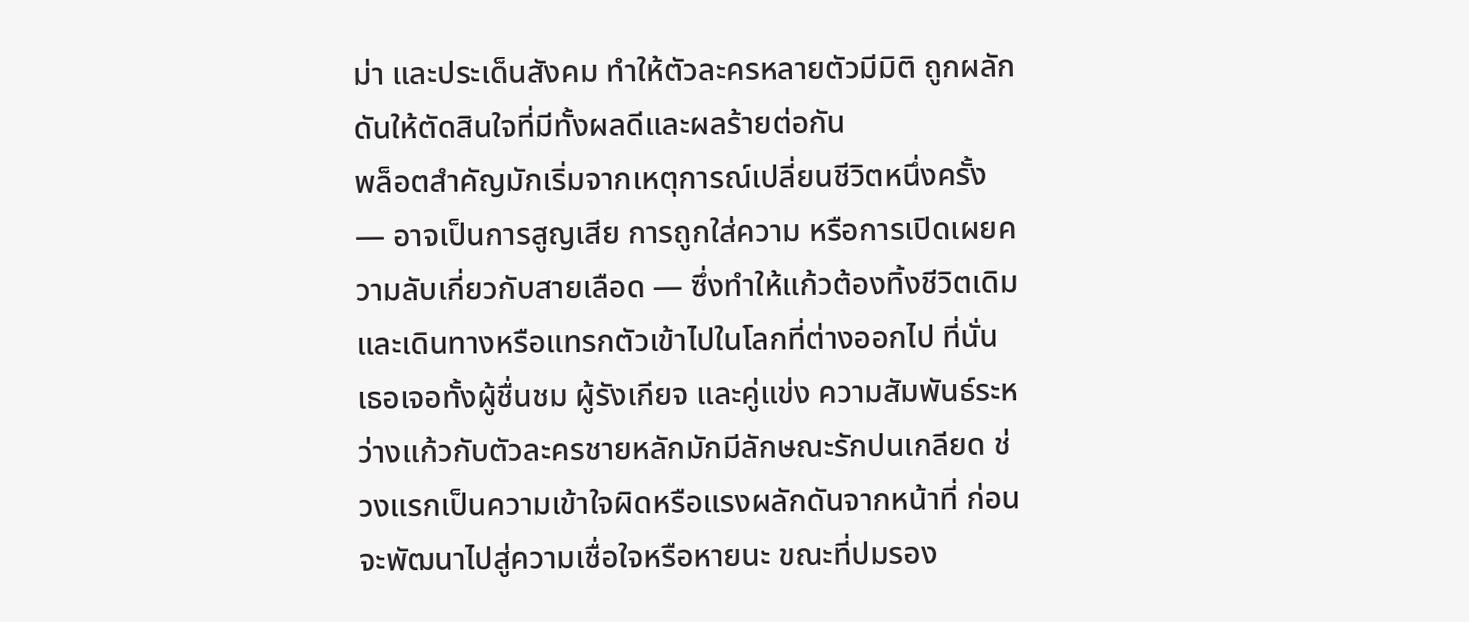ม่า และประเด็นสังคม ทำให้ตัวละครหลายตัวมีมิติ ถูกผลักดันให้ตัดสินใจที่มีทั้งผลดีและผลร้ายต่อกัน
พล็อตสำคัญมักเริ่มจากเหตุการณ์เปลี่ยนชีวิตหนึ่งครั้ง — อาจเป็นการสูญเสีย การถูกใส่ความ หรือการเปิดเผยความลับเกี่ยวกับสายเลือด — ซึ่งทำให้แก้วต้องทิ้งชีวิตเดิมและเดินทางหรือแทรกตัวเข้าไปในโลกที่ต่างออกไป ที่นั่นเธอเจอทั้งผู้ชื่นชม ผู้รังเกียจ และคู่แข่ง ความสัมพันธ์ระหว่างแก้วกับตัวละครชายหลักมักมีลักษณะรักปนเกลียด ช่วงแรกเป็นความเข้าใจผิดหรือแรงผลักดันจากหน้าที่ ก่อนจะพัฒนาไปสู่ความเชื่อใจหรือหายนะ ขณะที่ปมรอง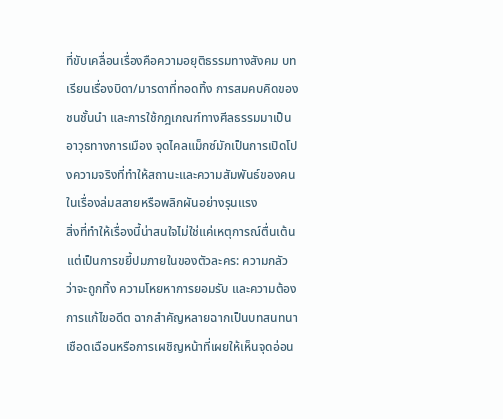ที่ขับเคลื่อนเรื่องคือความอยุติธรรมทางสังคม บทเรียนเรื่องบิดา/มารดาที่ทอดทิ้ง การสมคบคิดของชนชั้นนำ และการใช้กฎเกณฑ์ทางศีลธรรมมาเป็นอาวุธทางการเมือง จุดไคลแม็กซ์มักเป็นการเปิดโปงความจริงที่ทำให้สถานะและความสัมพันธ์ของคนในเรื่องล่มสลายหรือพลิกผันอย่างรุนแรง
สิ่งที่ทำให้เรื่องนี้น่าสนใจไม่ใช่แค่เหตุการณ์ตื่นเต้น แต่เป็นการขยี้ปมภายในของตัวละคร: ความกลัวว่าจะถูกทิ้ง ความโหยหาการยอมรับ และความต้องการแก้ไขอดีต ฉากสำคัญหลายฉากเป็นบทสนทนาเชือดเฉือนหรือการเผชิญหน้าที่เผยให้เห็นจุดอ่อน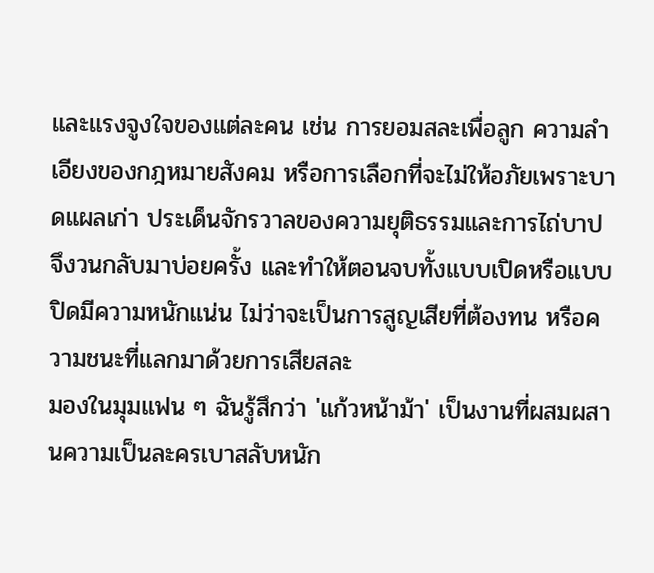และแรงจูงใจของแต่ละคน เช่น การยอมสละเพื่อลูก ความลำเอียงของกฎหมายสังคม หรือการเลือกที่จะไม่ให้อภัยเพราะบาดแผลเก่า ประเด็นจักรวาลของความยุติธรรมและการไถ่บาปจึงวนกลับมาบ่อยครั้ง และทำให้ตอนจบทั้งแบบเปิดหรือแบบปิดมีความหนักแน่น ไม่ว่าจะเป็นการสูญเสียที่ต้องทน หรือความชนะที่แลกมาด้วยการเสียสละ
มองในมุมแฟน ๆ ฉันรู้สึกว่า 'แก้วหน้าม้า' เป็นงานที่ผสมผสานความเป็นละครเบาสลับหนัก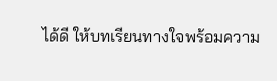ได้ดี ให้บทเรียนทางใจพร้อมความ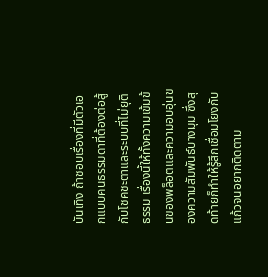บันเทิง ถ้าชอบเรื่องที่มีตัวเอกแบบคนธรรมดาที่ต้องต่อสู้กับโชคชะตาและระบบที่ไม่ยุติธรรม เรื่องนี้ให้ทั้งความเข้มข้นของพล็อตและความอบอุ่นของความสัมพันธ์บางมุม ซึ่งสุดท้ายก็ทำให้รู้สึกเชื่อมโยงกับแก้วจนอยากติดตาม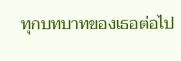ทุกบทบาทของเธอต่อไป